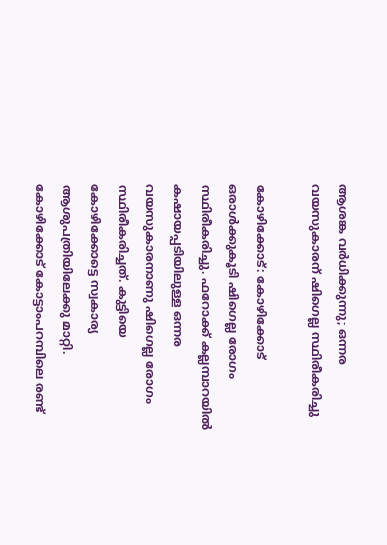ആശങ്ക വര്‍ധിക്കുന്നു; ഒന്നര വയസുകാരന് ഷിഗെല്ല സ്ഥിരീകരിച്ചു

കോഴിക്കോട്: കോഴിക്കോട് ഒരാള്‍ക്കുകൂടി ഷിഗെല്ല രോഗം സ്ഥിരീകരിച്ചു. ഫറോക്ക് കല്ലമ്പാറയില്‍ കഷായപ്പടിയിലുള്ള ഒന്നര വയസുകാരനാണു ഷിഗെല്ല രോഗം സ്ഥിരീകരിച്ചത്. കുട്ടിയെ കോഴിക്കോട്ടെ സ്വകാര്യ ആശുപത്രിയിലേക്കു മാറ്റി. കോഴിക്കോട് കോട്ടാംപറമ്പിലെ രണ്ട്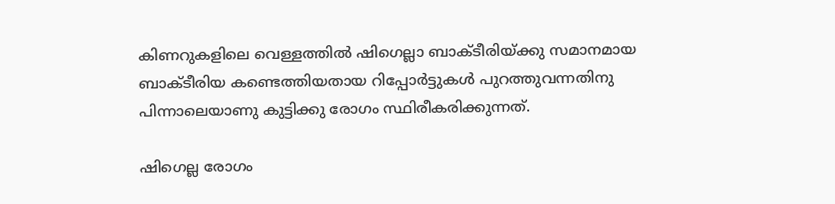കിണറുകളിലെ വെള്ളത്തില്‍ ഷിഗെല്ലാ ബാക്ടീരിയ്ക്കു സമാനമായ ബാക്ടീരിയ കണ്ടെത്തിയതായ റിപ്പോര്‍ട്ടുകള്‍ പുറത്തുവന്നതിനു പിന്നാലെയാണു കുട്ടിക്കു രോഗം സ്ഥിരീകരിക്കുന്നത്.

ഷിഗെല്ല രോഗം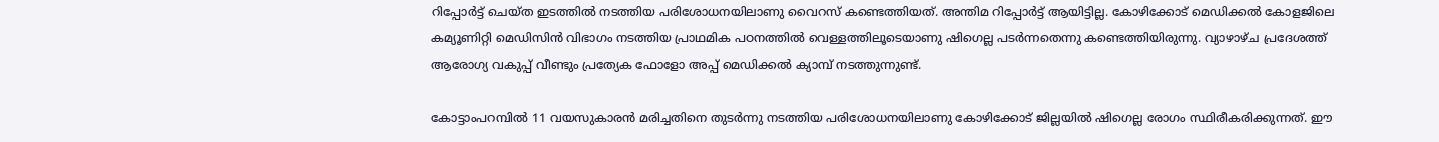റിപ്പോര്‍ട്ട് ചെയ്ത ഇടത്തില്‍ നടത്തിയ പരിശോധനയിലാണു വൈറസ് കണ്ടെത്തിയത്. അന്തിമ റിപ്പോര്‍ട്ട് ആയിട്ടില്ല. കോഴിക്കോട് മെഡിക്കല്‍ കോളജിലെ കമ്യൂണിറ്റി മെഡിസിന്‍ വിഭാഗം നടത്തിയ പ്രാഥമിക പഠനത്തില്‍ വെള്ളത്തിലൂടെയാണു ഷിഗെല്ല പടര്‍ന്നതെന്നു കണ്ടെത്തിയിരുന്നു. വ്യാഴാഴ്ച പ്രദേശത്ത് ആരോഗ്യ വകുപ്പ് വീണ്ടും പ്രത്യേക ഫോളോ അപ്പ് മെഡിക്കല്‍ ക്യാമ്പ് നടത്തുന്നുണ്ട്.

കോട്ടാംപറമ്പില്‍ 11 വയസുകാരന്‍ മരിച്ചതിനെ തുടര്‍ന്നു നടത്തിയ പരിശോധനയിലാണു കോഴിക്കോട് ജില്ലയില്‍ ഷിഗെല്ല രോഗം സ്ഥിരീകരിക്കുന്നത്. ഈ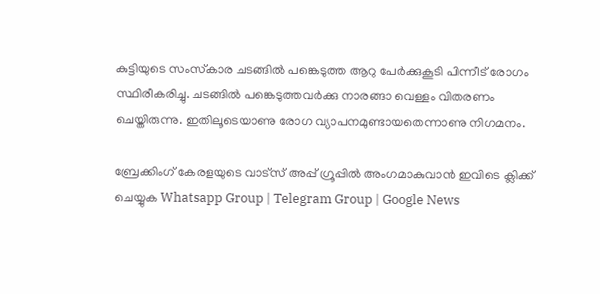കുട്ടിയുടെ സംസ്‌കാര ചടങ്ങില്‍ പങ്കെടുത്ത ആറു പേര്‍ക്കുകൂടി പിന്നീട് രോഗം സ്ഥിരീകരിച്ചു. ചടങ്ങില്‍ പങ്കെടുത്തവര്‍ക്കു നാരങ്ങാ വെള്ളം വിതരണം ചെയ്തിരുന്നു. ഇതിലൂടെയാണു രോഗ വ്യാപനമുണ്ടായതെന്നാണു നിഗമനം.

ബ്രേക്കിംഗ് കേരളയുടെ വാട്സ് അപ്പ് ഗ്രൂപ്പിൽ അംഗമാകുവാൻ ഇവിടെ ക്ലിക്ക് ചെയ്യുക Whatsapp Group | Telegram Group | Google News